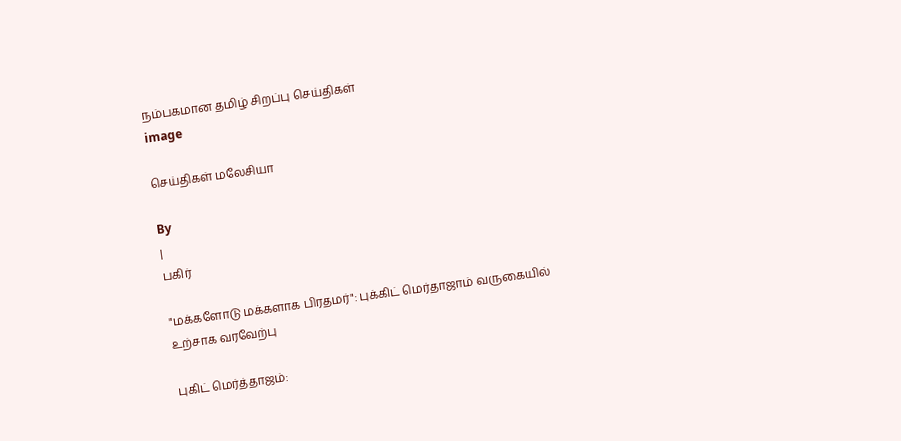நம்பகமான தமிழ் சிறப்பு செய்திகள்
image

செய்திகள் மலேசியா

By
|
பகிர்

"மக்களோடு மக்களாக பிரதமர்": புக்கிட் மெர்தாஜாம் வருகையில் உற்சாக வரவேற்பு

புகிட் மெர்த்தாஜம்: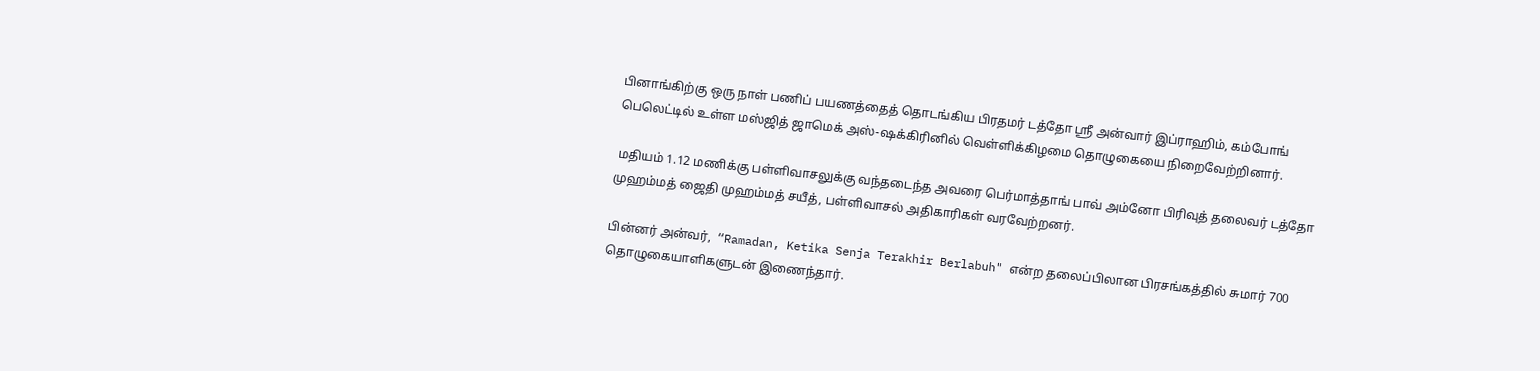பினாங்கிற்கு ஒரு நாள் பணிப் பயணத்தைத் தொடங்கிய பிரதமர் டத்தோ ஸ்ரீ அன்வார் இப்ராஹிம், கம்போங் பெலெட்டில் உள்ள மஸ்ஜித் ஜாமெக் அஸ்-ஷக்கிரினில் வெள்ளிக்கிழமை தொழுகையை நிறைவேற்றினார்.

 மதியம் 1.12 மணிக்கு பள்ளிவாசலுக்கு வந்தடைந்த அவரை பெர்மாத்தாங் பாவ் அம்னோ பிரிவுத் தலைவர் டத்தோ முஹம்மத் ஜைதி முஹம்மத் சயீத், பள்ளிவாசல் அதிகாரிகள் வரவேற்றனர்.

பின்னர் அன்வர்,  “Ramadan, Ketika Senja Terakhir Berlabuh" என்ற தலைப்பிலான பிரசங்கத்தில் சுமார் 700 தொழுகையாளிகளுடன் இணைந்தார்.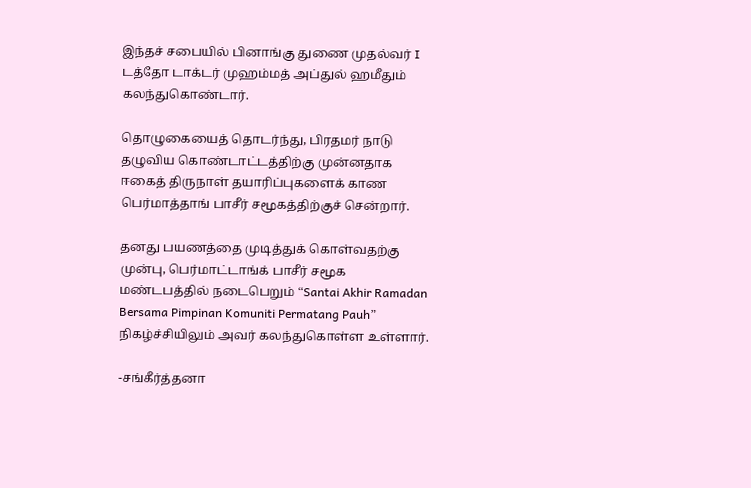இந்தச் சபையில் பினாங்கு துணை முதல்வர் I டத்தோ டாக்டர் முஹம்மத் அப்துல் ஹமீதும் கலந்துகொண்டார்.

தொழுகையைத் தொடர்ந்து, பிரதமர் நாடு தழுவிய கொண்டாட்டத்திற்கு முன்னதாக ஈகைத் திருநாள் தயாரிப்புகளைக் காண பெர்மாத்தாங் பாசீர் சமூகத்திற்குச் சென்றார்.

தனது பயணத்தை முடித்துக் கொள்வதற்கு முன்பு, பெர்மாட்டாங்க் பாசீர் சமூக மண்டபத்தில் நடைபெறும் “Santai Akhir Ramadan Bersama Pimpinan Komuniti Permatang Pauh” நிகழ்ச்சியிலும் அவர் கலந்துகொள்ள உள்ளார்.

-சங்கீர்த்தனா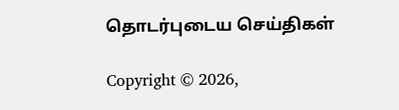தொடர்புடைய செய்திகள்

Copyright © 2026,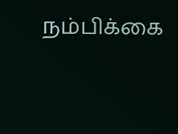நம்பிக்கை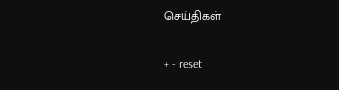செய்திகள்

+ - reset